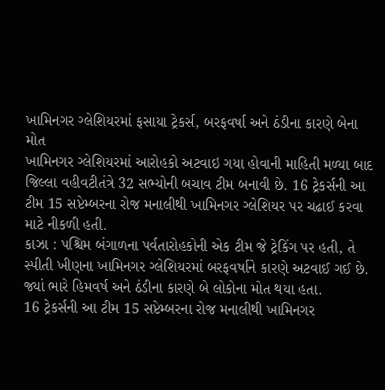ખામિનગર ગ્લેશિયરમાં ફસાયા ટ્રેકર્સ, બરફવર્ષા અને ઠંડીના કારણે બેના મોત
ખામિનગર ગ્લેશિયરમાં આરોહકો અટવાઇ ગયા હોવાની માહિતી મળ્યા બાદ જિલ્લા વહીવટીતંત્રે 32 સભ્યોની બચાવ ટીમ બનાવી છે. 16 ટ્રેકર્સની આ ટીમ 15 સપ્ટેમ્બરના રોજ મનાલીથી ખામિનગર ગ્લેશિયર પર ચઢાઈ કરવા માટે નીકળી હતી.
કાઝા : પશ્ચિમ બંગાળના પર્વતારોહકોની એક ટીમ જે ટ્રેકિંગ પર હતી, તે સ્પીતી ખીણના ખામિનગર ગ્લેશિયરમાં બરફવર્ષાને કારણે અટવાઈ ગઈ છે. જ્યાં ભારે હિમવર્ષ અને ઠંડીના કારણે બે લોકોના મોત થયા હતા.
16 ટ્રેકર્સની આ ટીમ 15 સપ્ટેમ્બરના રોજ મનાલીથી ખામિનગર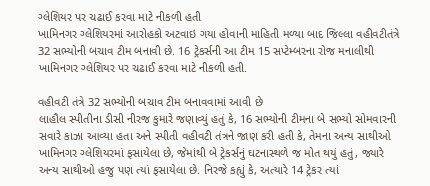ગ્લેશિયર પર ચઢાઈ કરવા માટે નીકળી હતી
ખામિનગર ગ્લેશિયરમાં આરોહકો અટવાઇ ગયા હોવાની માહિતી મળ્યા બાદ જિલ્લા વહીવટીતંત્રે 32 સભ્યોની બચાવ ટીમ બનાવી છે. 16 ટ્રેકર્સની આ ટીમ 15 સપ્ટેમ્બરના રોજ મનાલીથી ખામિનગર ગ્લેશિયર પર ચઢાઈ કરવા માટે નીકળી હતી.

વહીવટી તંત્રે 32 સભ્યોની બચાવ ટીમ બનાવવામાં આવી છે
લાહૌલ સ્પીતીના ડીસી નીરજ કુમારે જણાવ્યું હતું કે, 16 સભ્યોની ટીમના બે સભ્યો સોમવારની સવારે કાઝા આવ્યા હતા અને સ્પીતી વહીવટી તંત્રને જાણ કરી હતી કે, તેમના અન્ય સાથીઓ ખામિનગર ગ્લેશિયરમાં ફસાયેલા છે, જેમાંથી બે ટ્રેકર્સનું ઘટનાસ્થળે જ મોત થયું હતું, જ્યારે અન્ય સાથીઓ હજુ પણ ત્યાં ફસાયેલા છે. નિરજે કહ્યું કે, અત્યારે 14 ટ્રેકર ત્યાં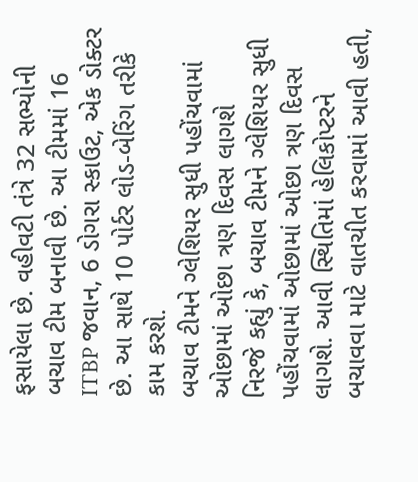ફસાયેલા છે. વહીવટી તંત્રે 32 સભ્યોની બચાવ ટીમ બનાવી છે. આ ટીમમાં 16 ITBP જવાન, 6 ડોગરા સ્કાઉટ, એક ડોક્ટર છે. આ સાથે 10 પોર્ટર લોડ-બેરિંગ તરીકે કામ કરશે.
બચાવ ટીમને ગ્લેશિયર સુધી પહોંચવામાં ઓછામાં ઓછા ત્રણ દિવસ લાગશે
નિરજે કહ્યું કે, બચાવ ટીમને ગ્લેશિયર સુધી પહોંચવામાં ઓછામાં ઓછા ત્રણ દિવસ લાગશે. આવી સ્થિતિમાં હેલિકોપ્ટરને બચાવવા માટે વાતચીત કરવામાં આવી હતી,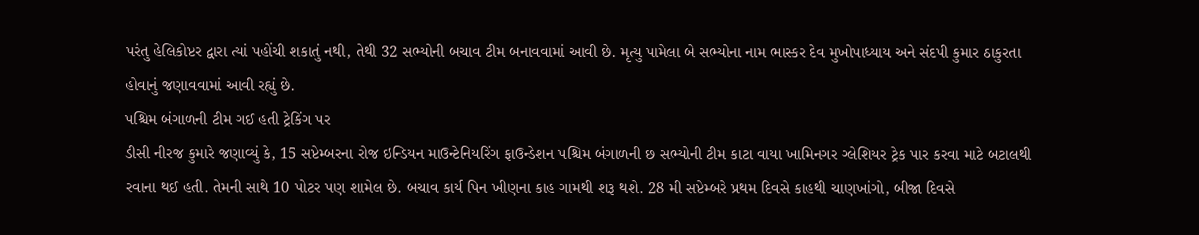પરંતુ હેલિકોપ્ટર દ્વારા ત્યાં પહોંચી શકાતું નથી, તેથી 32 સભ્યોની બચાવ ટીમ બનાવવામાં આવી છે. મૃત્યુ પામેલા બે સભ્યોના નામ ભાસ્કર દેવ મુખોપાધ્યાય અને સંદપી કુમાર ઠાકુરતા હોવાનું જણાવવામાં આવી રહ્યું છે.
પશ્ચિમ બંગાળની ટીમ ગઈ હતી ટ્રેકિંગ પર
ડીસી નીરજ કુમારે જણાવ્યું કે, 15 સપ્ટેમ્બરના રોજ ઇન્ડિયન માઉન્ટેનિયરિંગ ફાઉન્ડેશન પશ્ચિમ બંગાળની છ સભ્યોની ટીમ કાટા વાયા ખામિનગર ગ્લેશિયર ટ્રેક પાર કરવા માટે બટાલથી રવાના થઈ હતી. તેમની સાથે 10 પોટર પણ શામેલ છે. બચાવ કાર્ય પિન ખીણના કાહ ગામથી શરૂ થશે. 28 મી સપ્ટેમ્બરે પ્રથમ દિવસે કાહથી ચાણખાંગો, બીજા દિવસે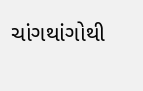ચાંગથાંગોથી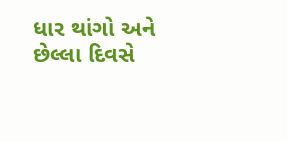ધાર થાંગો અને છેલ્લા દિવસે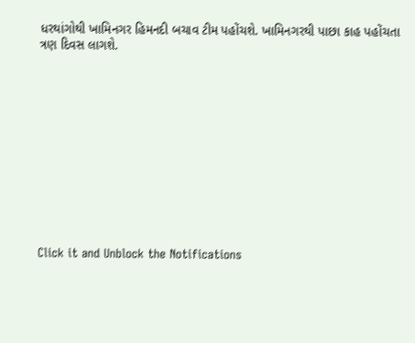ધરથાંગોથી ખામિનગર હિમનદી બચાવ ટીમ પહોંચશે. ખામિનગરથી પાછા કાહ પહોંચતા ત્રણ દિવસ લાગશે.












Click it and Unblock the Notifications